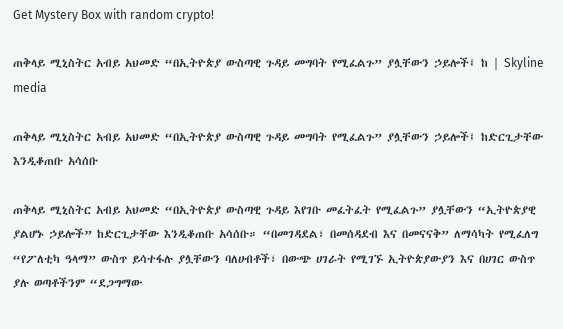Get Mystery Box with random crypto!

ጠቅላይ ሚኒስትር አብይ አህመድ “በኢትዮጵያ ውስጣዊ ጉዳይ መግባት የሚፈልጉ” ያሏቸውን ኃይሎች፤ ከ | Skyline media

ጠቅላይ ሚኒስትር አብይ አህመድ “በኢትዮጵያ ውስጣዊ ጉዳይ መግባት የሚፈልጉ” ያሏቸውን ኃይሎች፤ ከድርጊታቸው እንዲቆጠቡ አሳሰቡ

ጠቅላይ ሚኒስትር አብይ አህመድ “በኢትዮጵያ ውስጣዊ ጉዳይ እየገቡ መፈትፈት የሚፈልጉ” ያሏቸውን “ኢትዮጵያዊ ያልሆኑ ኃይሎች” ከድርጊታቸው እንዲቆጠቡ አሳሰቡ። “በመገዳደል፣ በመሰዳደብ እና በመናናቅ” ለማሳካት የሚፈለግ “የፖለቲካ ዓላማ” ውስጥ ይሳተፋሉ ያሏቸውን ባለሀብቶች፣ በውጭ ሀገራት የሚገኙ ኢትዮጵያውያን እና በሀገር ውስጥ ያሉ ወጣቶችንም “ደጋግማው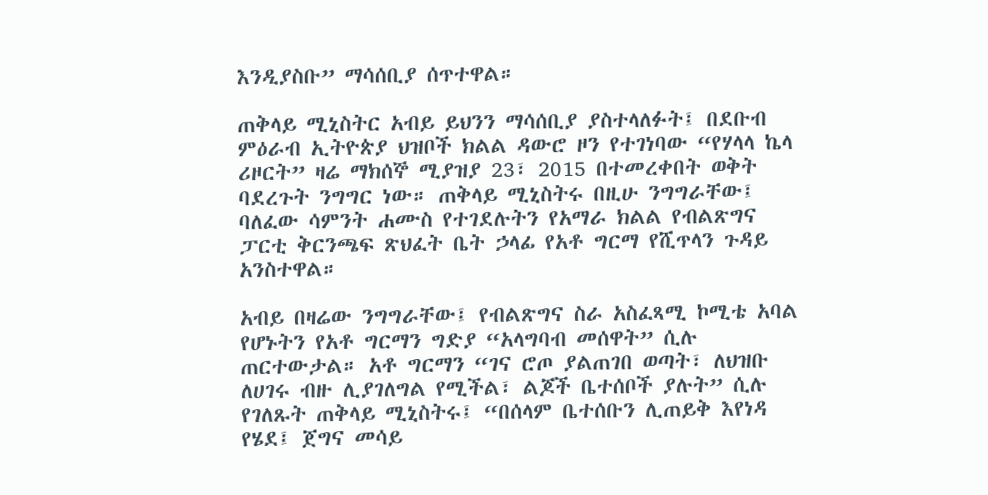እንዲያስቡ” ማሳሰቢያ ሰጥተዋል።

ጠቅላይ ሚኒስትር አብይ ይህንን ማሳሰቢያ ያስተላለፉት፤ በደቡብ ምዕራብ ኢትዮጵያ ህዝቦች ክልል ዳውሮ ዞን የተገነባው “የሃላላ ኬላ ሪዞርት” ዛሬ ማክሰኞ ሚያዝያ 23፣ 2015 በተመረቀበት ወቅት ባደረጉት ንግግር ነው። ጠቅላይ ሚኒስትሩ በዚሁ ንግግራቸው፤ ባለፈው ሳምንት ሐሙስ የተገደሉትን የአማራ ክልል የብልጽግና ፓርቲ ቅርንጫፍ ጽህፈት ቤት ኃላፊ የአቶ ግርማ የሺጥላን ጉዳይ አንስተዋል።

አብይ በዛሬው ንግግራቸው፤ የብልጽግና ስራ አስፈጻሚ ኮሚቴ አባል የሆኑትን የአቶ ግርማን ግድያ “አላግባብ መሰዋት” ሲሉ ጠርተውታል። አቶ ግርማን “ገና ሮጦ ያልጠገበ ወጣት፣ ለህዝቡ ለሀገሩ ብዙ ሊያገለግል የሚችል፣ ልጆች ቤተሰቦች ያሉት” ሲሉ የገለጹት ጠቅላይ ሚኒስትሩ፤ “በሰላም ቤተሰቡን ሊጠይቅ እየነዳ የሄደ፤ ጀግና መሳይ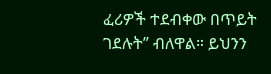ፈሪዎች ተደብቀው በጥይት ገደሉት” ብለዋል። ይህንን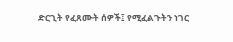ድርጊት የፈጸሙት ሰዎች፤ የሚፈልጉትን ነገር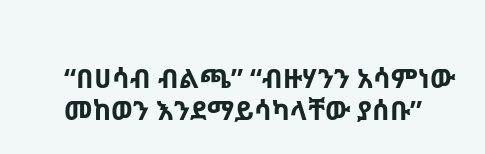“በሀሳብ ብልጫ” “ብዙሃንን አሳምነው መከወን እንደማይሳካላቸው ያሰቡ”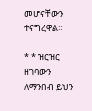መሆናቸውን ተናግረዋል።

* * ዝርዝር ዘገባውን ለማንበብ ይህን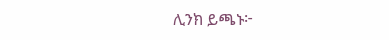ሊንክ ይጫኑ፦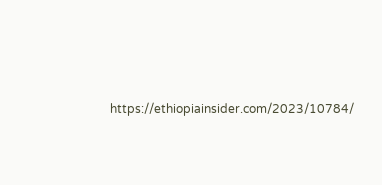https://ethiopiainsider.com/2023/10784/